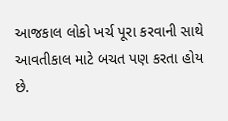આજકાલ લોકો ખર્ચ પૂરા કરવાની સાથે આવતીકાલ માટે બચત પણ કરતા હોય છે.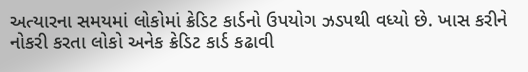અત્યારના સમયમાં લોકોમાં ક્રેડિટ કાર્ડનો ઉપયોગ ઝડપથી વધ્યો છે. ખાસ કરીને નોકરી કરતા લોકો અનેક ક્રેડિટ કાર્ડ કઢાવી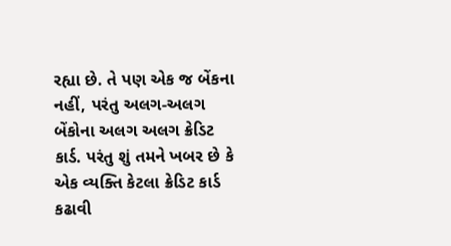રહ્યા છે. તે પણ એક જ બેંકના નહીં, પરંતુ અલગ-અલગ બેંકોના અલગ અલગ ક્રેડિટ કાર્ડ. પરંતુ શું તમને ખબર છે કે એક વ્યક્તિ કેટલા ક્રેડિટ કાર્ડ કઢાવી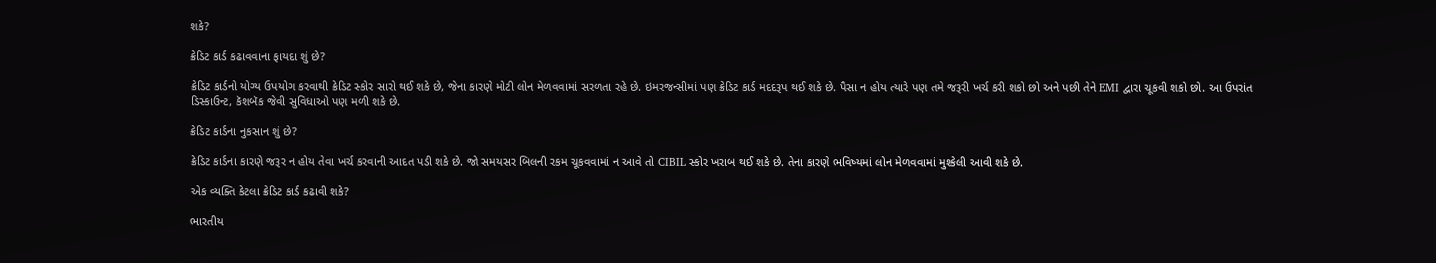શકે?

ક્રેડિટ કાર્ડ કઢાવવાના ફાયદા શું છે?

ક્રેડિટ કાર્ડનો યોગ્ય ઉપયોગ કરવાથી ક્રેડિટ સ્કોર સારો થઈ શકે છે, જેના કારણે મોટી લોન મેળવવામાં સરળતા રહે છે. ઇમરજન્સીમાં પણ ક્રેડિટ કાર્ડ મદદરૂપ થઈ શકે છે. પૈસા ન હોય ત્યારે પણ તમે જરૂરી ખર્ચ કરી શકો છો અને પછી તેને EMI દ્વારા ચૂકવી શકો છો. આ ઉપરાંત ડિસ્કાઉન્ટ, કૅશબૅક જેવી સુવિધાઓ પણ મળી શકે છે.

ક્રેડિટ કાર્ડના નુકસાન શું છે?

ક્રેડિટ કાર્ડના કારણે જરૂર ન હોય તેવા ખર્ચ કરવાની આદત પડી શકે છે. જો સમયસર બિલની રકમ ચૂકવવામાં ન આવે તો CIBIL સ્કોર ખરાબ થઈ શકે છે. તેના કારણે ભવિષ્યમાં લોન મેળવવામાં મુશ્કેલી આવી શકે છે.

એક વ્યક્તિ કેટલા ક્રેડિટ કાર્ડ કઢાવી શકે?

ભારતીય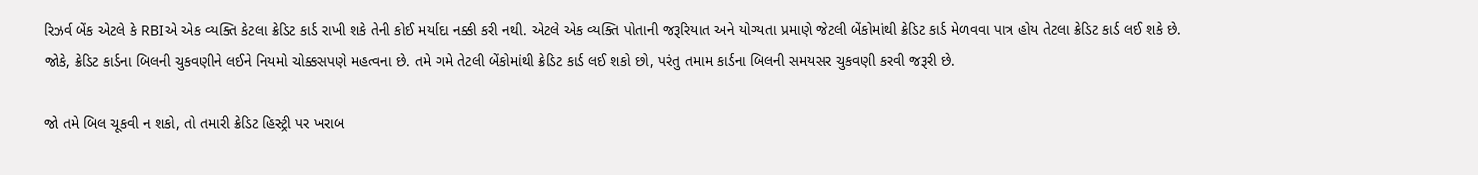રિઝર્વ બેંક એટલે કે RBIએ એક વ્યક્તિ કેટલા ક્રેડિટ કાર્ડ રાખી શકે તેની કોઈ મર્યાદા નક્કી કરી નથી. એટલે એક વ્યક્તિ પોતાની જરૂરિયાત અને યોગ્યતા પ્રમાણે જેટલી બેંકોમાંથી ક્રેડિટ કાર્ડ મેળવવા પાત્ર હોય તેટલા ક્રેડિટ કાર્ડ લઈ શકે છે. જોકે, ક્રેડિટ કાર્ડના બિલની ચુકવણીને લઈને નિયમો ચોક્કસપણે મહત્વના છે. તમે ગમે તેટલી બેંકોમાંથી ક્રેડિટ કાર્ડ લઈ શકો છો, પરંતુ તમામ કાર્ડના બિલની સમયસર ચુકવણી કરવી જરૂરી છે.

જો તમે બિલ ચૂકવી ન શકો, તો તમારી ક્રેડિટ હિસ્ટ્રી પર ખરાબ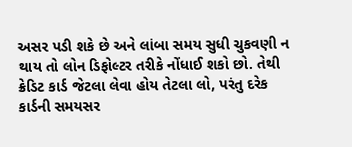અસર પડી શકે છે અને લાંબા સમય સુધી ચુકવણી ન થાય તો લોન ડિફોલ્ટર તરીકે નોંધાઈ શકો છો. તેથી ક્રેડિટ કાર્ડ જેટલા લેવા હોય તેટલા લો, પરંતુ દરેક કાર્ડની સમયસર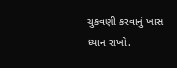ચુકવણી કરવાનું ખાસ ધ્યાન રાખો.